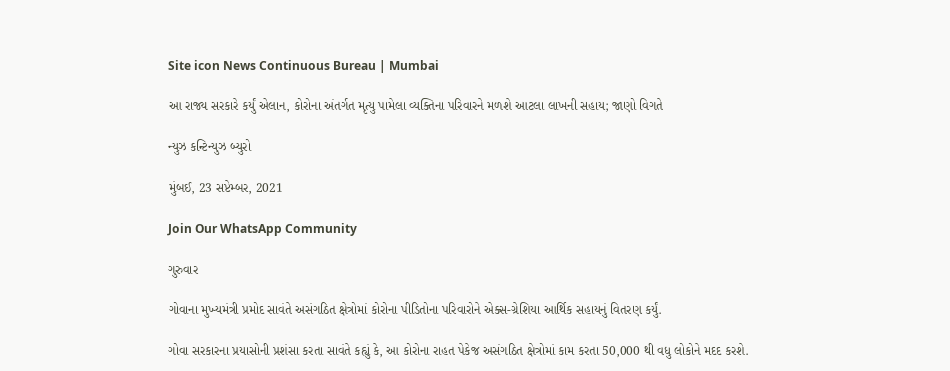Site icon News Continuous Bureau | Mumbai

આ રાજ્ય સરકારે કર્યું એલાન, કોરોના અંતર્ગત મૃત્યુ પામેલા વ્યક્તિના પરિવારને મળશે આટલા લાખની સહાય; જાણો વિગતે

ન્યુઝ કન્ટિન્યુઝ બ્યુરો

મુંબઈ, 23 સપ્ટેમ્બર, 2021

Join Our WhatsApp Community

ગુરુવાર

ગોવાના મુખ્યમંત્રી પ્રમોદ સાવંતે અસંગઠિત ક્ષેત્રોમાં કોરોના પીડિતોના પરિવારોને એક્સ-ગ્રેશિયા આર્થિક સહાયનું વિતરણ કર્યું.

ગોવા સરકારના પ્રયાસોની પ્રશંસા કરતા સાવંતે કહ્યું કે, આ કોરોના રાહત પેકેજ અસંગઠિત ક્ષેત્રોમાં કામ કરતા 50,000 થી વધુ લોકોને મદદ કરશે.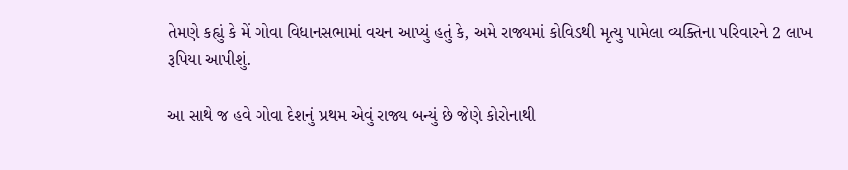તેમણે કહ્યું કે મેં ગોવા વિધાનસભામાં વચન આપ્યું હતું કે, અમે રાજ્યમાં કોવિડથી મૃત્યુ પામેલા વ્યક્તિના પરિવારને 2 લાખ રૂપિયા આપીશું.

આ સાથે જ હવે ગોવા દેશનું પ્રથમ એવું રાજ્ય બન્યું છે જેણે કોરોનાથી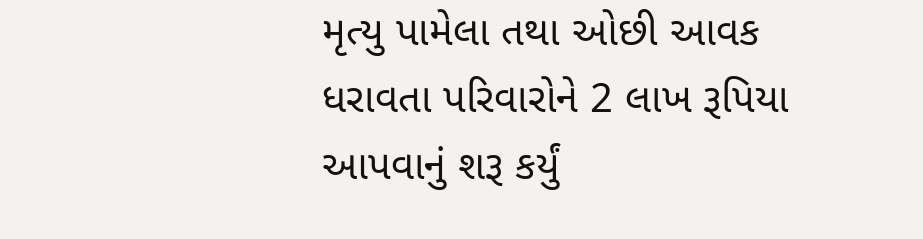મૃત્યુ પામેલા તથા ઓછી આવક ધરાવતા પરિવારોને 2 લાખ રૂપિયા આપવાનું શરૂ કર્યું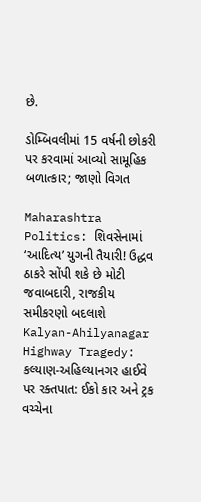છે.

ડોમ્બિવલીમાં 15 વર્ષની છોકરી પર કરવામાં આવ્યો સામૂહિક બળાત્કાર; જાણો વિગત

Maharashtra Politics: શિવસેનામાં ‘આદિત્ય’ યુગની તૈયારી! ઉદ્ધવ ઠાકરે સોંપી શકે છે મોટી જવાબદારી, રાજકીય સમીકરણો બદલાશે
Kalyan-Ahilyanagar Highway Tragedy: કલ્યાણ-અહિલ્યાનગર હાઈવે પર રક્તપાત: ઈકો કાર અને ટ્રક વચ્ચેના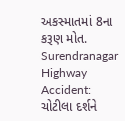અકસ્માતમાં 8ના કરૂણ મોત.
Surendranagar Highway Accident: ચોટીલા દર્શને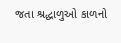જતા શ્રદ્ધાળુઓ કાળનો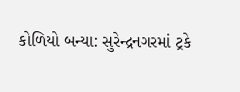કોળિયો બન્યા: સુરેન્દ્રનગરમાં ટ્રકે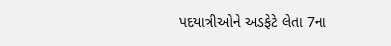પદયાત્રીઓને અડફેટે લેતા 7ના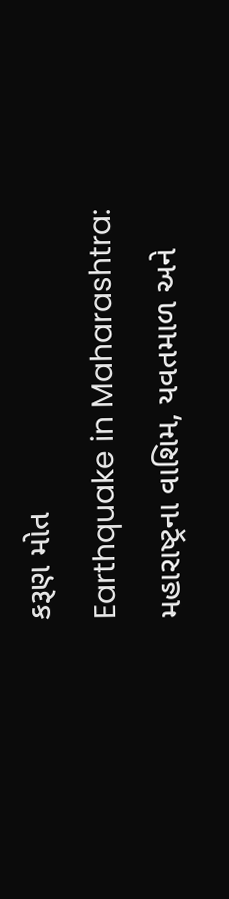કરૂણ મોત
Earthquake in Maharashtra: મહારાષ્ટ્રના વાશિમ, યવતમાળ અને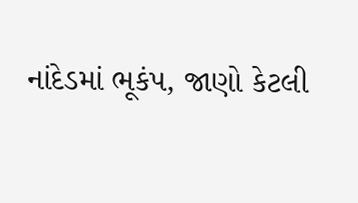નાંદેડમાં ભૂકંપ, જાણો કેટલી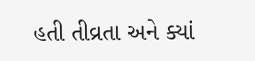હતી તીવ્રતા અને ક્યાં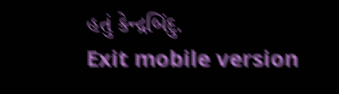હતું કેન્દ્રબિંદુ.
Exit mobile version